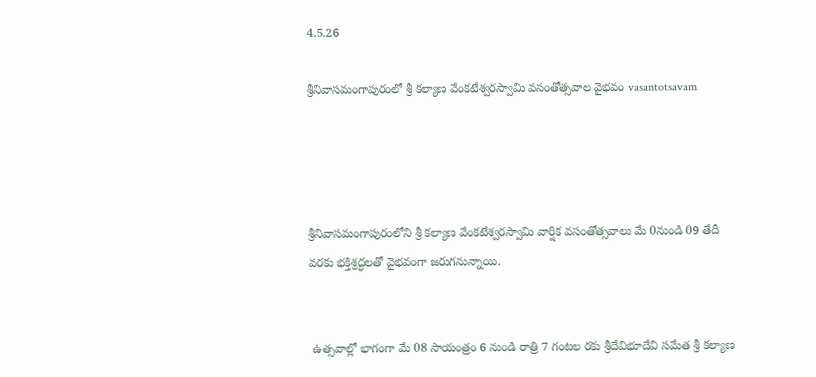4.5.26

శ్రీనివాసమంగాపురంలో శ్రీ కల్యాణ వేంకటేశ్వరస్వామి వసంతోత్సవాల వైభవం vasantotsavam




శ్రీనివాసమంగాపురంలోని శ్రీ కల్యాణ వేంకటేశ్వరస్వామి వార్షిక వసంతోత్సవాలు మే 0నుండి 09 తేదీ వరకు భక్తిశ్రద్ధలతో వైభవంగా జరుగనున్నాయి.


 ఉత్సవాల్లో భాగంగా మే 08 సాయంత్రం 6 నుండి రాత్రి 7 గంటల రకు శ్రీదేవిభూదేవి సమేత శ్రీ కల్యాణ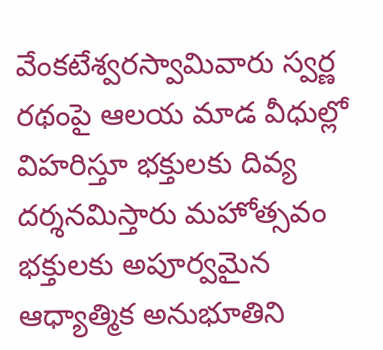వేంకటేశ్వరస్వామివారు స్వర్ణ రథంపై ఆలయ మాడ వీధుల్లో విహరిస్తూ భక్తులకు దివ్య దర్శనమిస్తారు మహోత్సవం భక్తులకు అపూర్వమైన ఆధ్యాత్మిక అనుభూతిని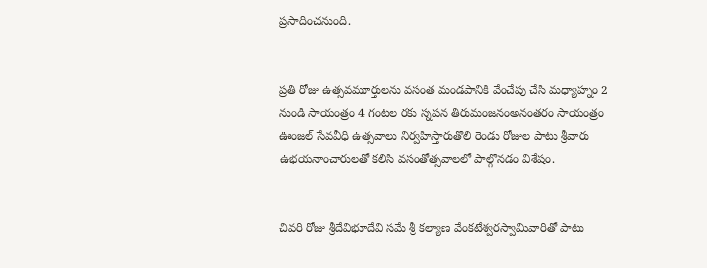ప్రసాదించనుంది.


ప్రతి రోజు ఉత్సవమూర్తులను వసంత మండపానికి వేంచేపు చేసి మధ్యాహ్నం 2 నుండి సాయంత్రం 4 గంటల రకు స్నపన తిరుమంజనంఅనంతరం సాయంత్రం ఊంజల్ సేవవీధి ఉత్సవాలు నిర్వహిస్తారుతొలి రెండు రోజుల పాటు శ్రీవారు ఉభయనాంచారులతో కలిసి వసంతోత్సవాలలో పాల్గొనడం విశేషం.


చివరి రోజు శ్రీదేవిభూదేవి సమే శ్రీ కల్యాణ వేంకటేశ్వరస్వామివారితో పాటు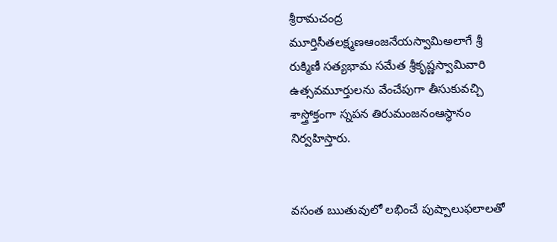శ్రీరామచంద్ర మూర్తిసీతలక్ష్మణఆంజనేయస్వామిఅలాగే శ్రీ రుక్మిణీ సత్యభామ సమేత శ్రీకృష్ణస్వామివారి ఉత్సవమూర్తులను వేంచేపుగా తీసుకువచ్చి శాస్త్రోక్తంగా స్నపన తిరుమంజనంఆస్థానం నిర్వహిస్తారు.


వసంత ఋతువులో లభించే పుష్పాలుఫలాలతో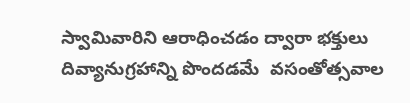స్వామివారిని ఆరాధించడం ద్వారా భక్తులు దివ్యానుగ్రహాన్ని పొందడమే  వసంతోత్సవాల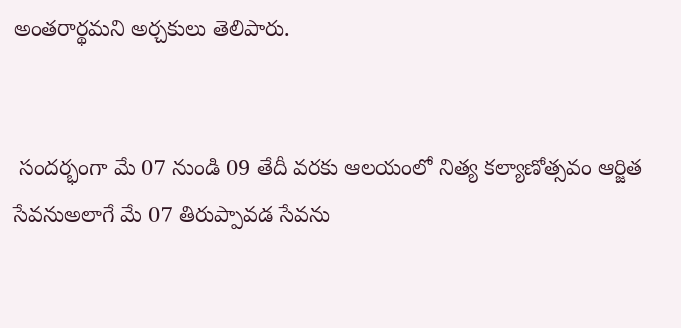అంతరార్థమని అర్చకులు తెలిపారు.


 సందర్భంగా మే 07 నుండి 09 తేదీ వరకు ఆలయంలో నిత్య కల్యాణోత్సవం ఆర్జిత సేవనుఅలాగే మే 07 తిరుప్పావడ సేవను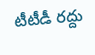టీటీడీ రద్దు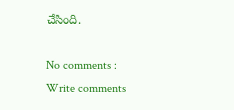చేసింది.

No comments :
Write comments